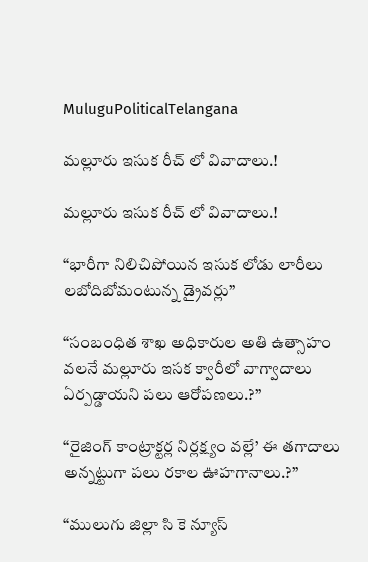MuluguPoliticalTelangana

మల్లూరు ఇసుక రీచ్ లో వివాదాలు.!

మల్లూరు ఇసుక రీచ్ లో వివాదాలు.!

“భారీగా నిలిచిపోయిన ఇసుక లోడు లారీలు లబోదిబోమంటున్న డ్రైవర్లు”

“సంబంధిత శాఖ అధికారుల అతి ఉత్సాహం వలనే మల్లూరు ఇసక క్వారీలో వాగ్వాదాలు ఏర్పడ్డాయని పలు ఆరోపణలు.?”

“రైజింగ్ కాంట్రాక్టర్ల నిర్లక్ష్యం వల్లే’ ఈ తగాదాలు అన్నట్టుగా పలు రకాల ఊహగానాలు.?”

“ములుగు జిల్లా సి కె న్యూస్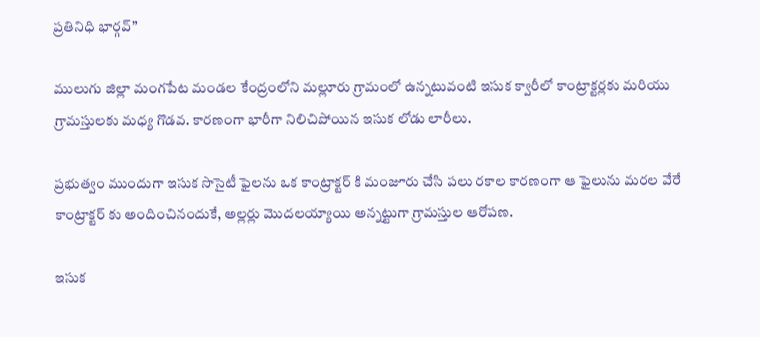ప్రతినిధి భార్గవ్”

ములుగు జిల్లా మంగపేట మండల కేంద్రంలోని మల్లూరు గ్రామంలో ఉన్నటువంటి ఇసుక క్వారీలో కాంట్రాక్టర్లకు మరియు గ్రామస్తులకు మధ్య గొడవ. కారణంగా భారీగా నిలిచిపోయిన ఇసుక లోడు లారీలు.

ప్రభుత్వం ముందుగా ఇసుక సొసైటీ ఫైలను ఒక కాంట్రాక్టర్ కి మంజూరు చేసి పలు రకాల కారణంగా ఆ ఫైలును మరల వేరే కాంట్రాక్టర్ కు అందించినందుకే, అల్లర్లు మొదలయ్యాయి అన్నట్టుగా గ్రామస్తుల ఆరోపణ.

ఇసుక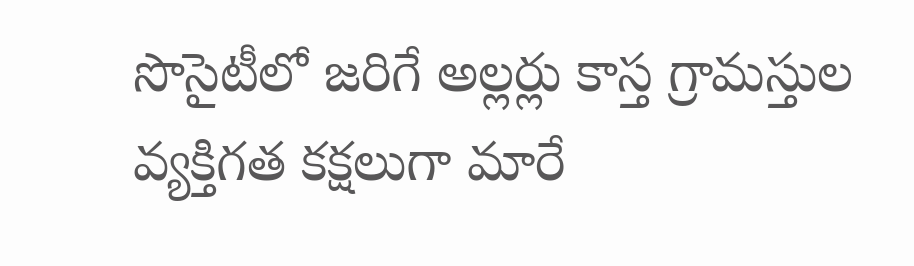సొసైటీలో జరిగే అల్లర్లు కాస్త గ్రామస్తుల వ్యక్తిగత కక్షలుగా మారే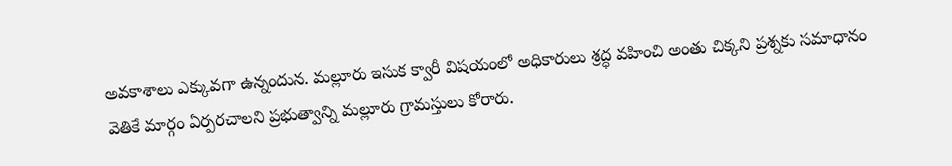అవకాశాలు ఎక్కువగా ఉన్నందున. మల్లూరు ఇసుక క్వారీ విషయంలో అధికారులు శ్రద్ధ వహించి అంతు చిక్కని ప్రశ్నకు సమాధానం వెతికే మార్గం ఏర్పరచాలని ప్రభుత్వాన్ని మల్లూరు గ్రామస్తులు కోరారు.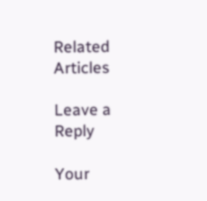Related Articles

Leave a Reply

Your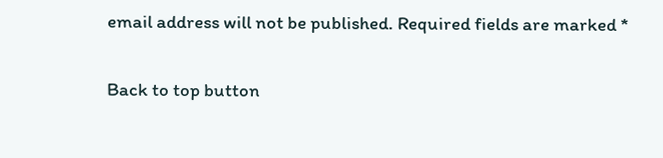email address will not be published. Required fields are marked *

Back to top button